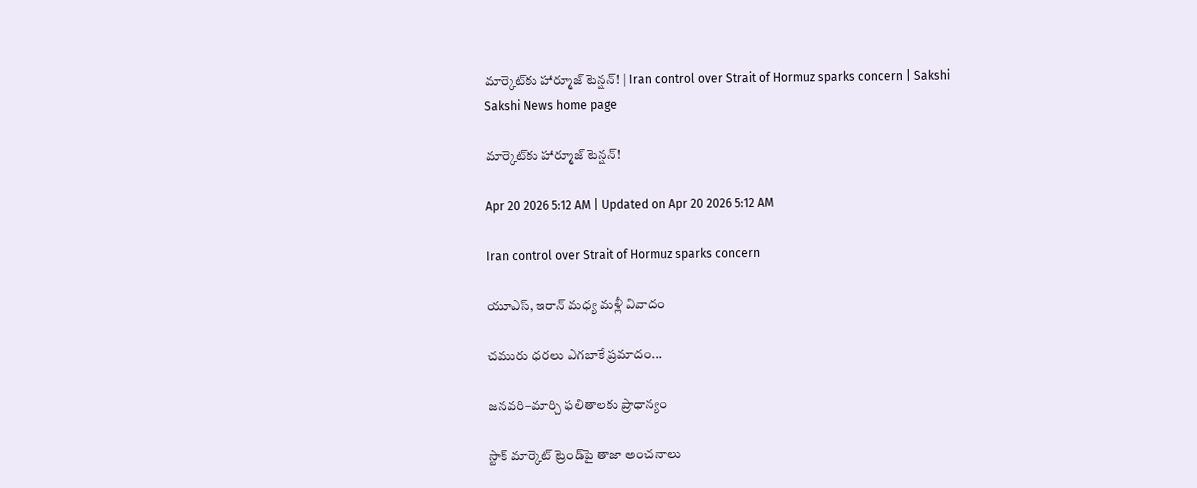మార్కెట్‌కు హార్మూజ్‌ టెన్షన్‌! | Iran control over Strait of Hormuz sparks concern | Sakshi
Sakshi News home page

మార్కెట్‌కు హార్మూజ్‌ టెన్షన్‌!

Apr 20 2026 5:12 AM | Updated on Apr 20 2026 5:12 AM

Iran control over Strait of Hormuz sparks concern

యూఎస్, ఇరాన్‌ మధ్య మళ్లీ వివాదం

చమురు ధరలు ఎగబాకే ప్రమాదం...

జనవరి–మార్చి ఫలితాలకు ప్రాధాన్యం

స్టాక్‌ మార్కెట్‌ ట్రెండ్‌పై తాజా అంచనాలు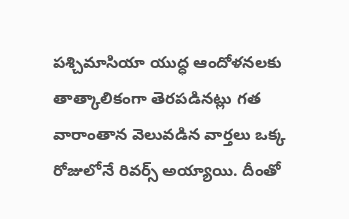పశ్చిమాసియా యుద్ధ ఆందోళనలకు తాత్కాలికంగా తెరపడినట్లు గత వారాంతాన వెలువడిన వార్తలు ఒక్క రోజులోనే రివర్స్‌ అయ్యాయి. దీంతో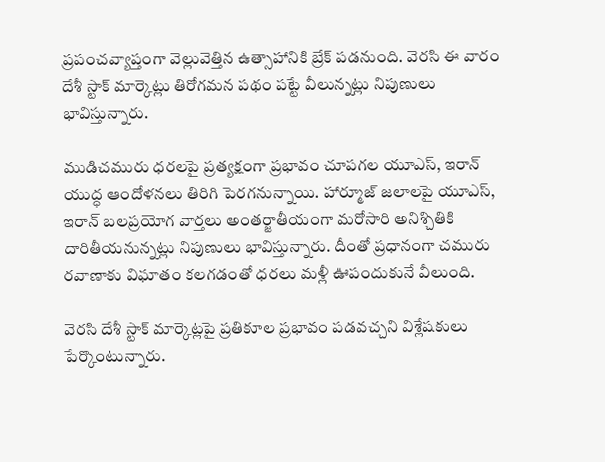ప్రపంచవ్యాప్తంగా వెల్లువెత్తిన ఉత్సాహానికి బ్రేక్‌ పడనుంది. వెరసి ఈ వారం దేశీ స్టాక్‌ మార్కెట్లు తిరోగమన పథం పట్టే వీలున్నట్లు నిపుణులు భావిస్తున్నారు.

ముడిచమురు ధరలపై ప్రత్యక్షంగా ప్రభావం చూపగల యూఎస్, ఇరాన్‌ యుద్ధ ఆందోళనలు తిరిగి పెరగనున్నాయి. హార్మూజ్‌ జలాలపై యూఎస్, ఇరాన్‌ బలప్రయోగ వార్తలు అంతర్జాతీయంగా మరోసారి అనిశ్చితికి దారితీయనున్నట్లు నిపుణులు భావిస్తున్నారు. దీంతో ప్రధానంగా చమురు రవాణాకు విఘాతం కలగడంతో ధరలు మళ్లీ ఊపందుకునే వీలుంది.

వెరసి దేశీ స్టాక్‌ మార్కెట్లపై ప్రతికూల ప్రభావం పడవచ్చని విశ్లేషకులు పేర్కొంటున్నారు.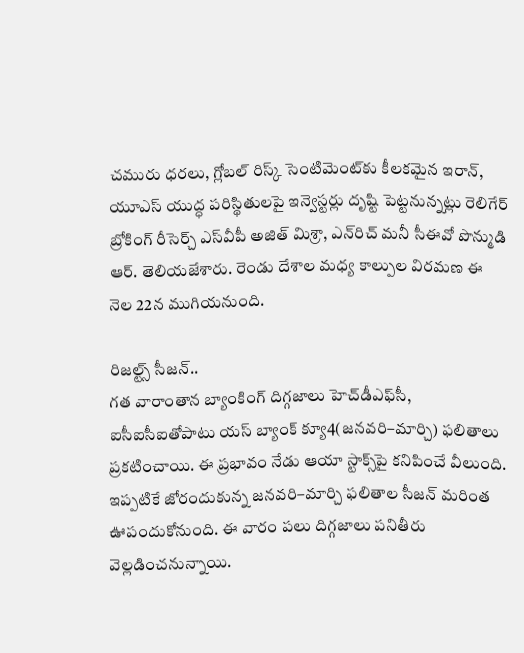చమురు ధరలు, గ్లోబల్‌ రిస్క్‌ సెంటిమెంట్‌కు కీలకమైన ఇరాన్, యూఎస్‌ యుద్ధ పరిస్థితులపై ఇన్వెస్టర్లు దృష్టి పెట్టనున్నట్లు రెలిగేర్‌ బ్రోకింగ్‌ రీసెర్చ్‌ ఎస్‌వీపీ అజిత్‌ మిశ్రా, ఎన్‌రిచ్‌ మనీ సీఈవో పొన్ముడి ఆర్‌. తెలియజేశారు. రెండు దేశాల మధ్య కాల్పుల విరమణ ఈ నెల 22న ముగియనుంది.

రిజల్ట్స్‌ సీజన్‌..
గత వారాంతాన బ్యాంకింగ్‌ దిగ్గజాలు హెచ్‌డీఎఫ్‌సీ, ఐసీఐసీఐతోపాటు యస్‌ బ్యాంక్‌ క్యూ4(జనవరి–మార్చి) ఫలితాలు ప్రకటించాయి. ఈ ప్రభావం నేడు ఆయా స్టాక్స్‌పై కనిపించే వీలుంది. ఇప్పటికే జోరందుకున్న జనవరి–మార్చి ఫలితాల సీజన్‌ మరింత ఊపందుకోనుంది. ఈ వారం పలు దిగ్గజాలు పనితీరు వెల్లడించనున్నాయి.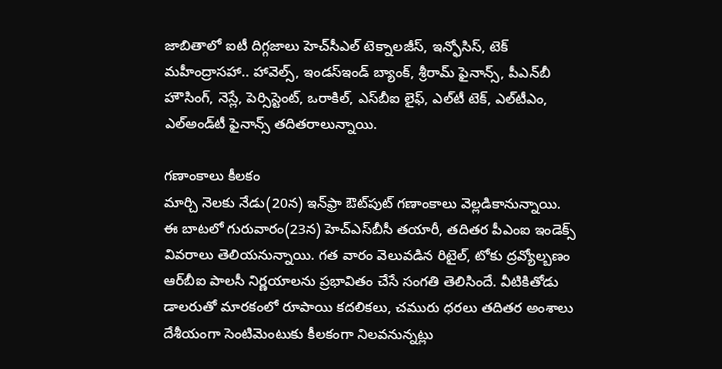జాబితాలో ఐటీ దిగ్గజాలు హెచ్‌సీఎల్‌ టెక్నాలజీస్, ఇన్ఫోసిస్, టెక్‌ మహీంద్రాసహా.. హావెల్స్, ఇండస్‌ఇండ్‌ బ్యాంక్, శ్రీరామ్‌ ఫైనాన్స్, పీఎన్‌బీ హౌసింగ్, నెస్లే, పెర్సిస్టెంట్, ఒరాకిల్, ఎస్‌బీఐ లైఫ్, ఎల్‌టీ టెక్, ఎల్‌టీఎం, ఎల్‌అండ్‌టీ ఫైనాన్స్‌ తదితరాలున్నాయి.

గణాంకాలు కీలకం
మార్చి నెలకు నేడు(20న) ఇన్‌ఫ్రా ఔట్‌పుట్‌ గణాంకాలు వెల్లడికానున్నాయి. ఈ బాటలో గురువారం(23న) హెచ్‌ఎస్‌బీసీ తయారీ, తదితర పీఎంఐ ఇండెక్స్‌ వివరాలు తెలియనున్నాయి. గత వారం వెలువడిన రిటైల్, టోకు ద్రవ్యోల్బణం ఆర్‌బీఐ పాలసీ నిర్ణయాలను ప్రభావితం చేసే సంగతి తెలిసిందే. వీటికితోడు డాలరుతో మారకంలో రూపాయి కదలికలు, చమురు ధరలు తదితర అంశాలు దేశీయంగా సెంటిమెంటుకు కీలకంగా నిలవనున్నట్లు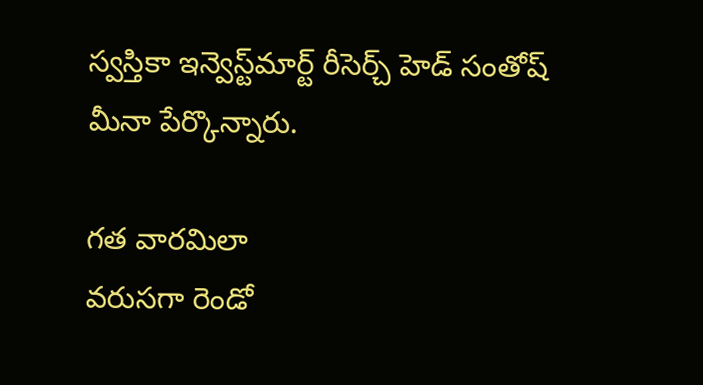స్వస్తికా ఇన్వెస్ట్‌మార్ట్‌ రీసెర్చ్‌ హెడ్‌ సంతోష్‌ మీనా పేర్కొన్నారు.

గత వారమిలా
వరుసగా రెండో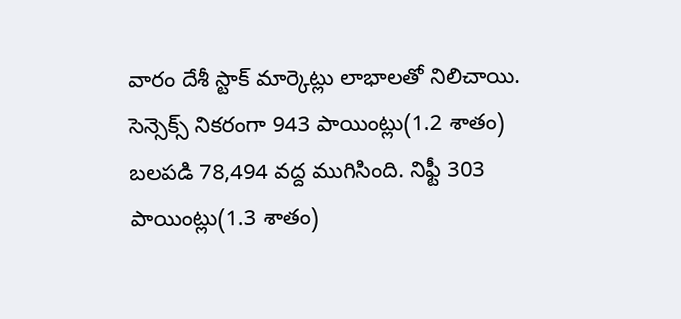వారం దేశీ స్టాక్‌ మార్కెట్లు లాభాలతో నిలిచాయి. సెన్సెక్స్‌ నికరంగా 943 పాయింట్లు(1.2 శాతం) బలపడి 78,494 వద్ద ముగిసింది. నిఫ్టీ 303 పాయింట్లు(1.3 శాతం)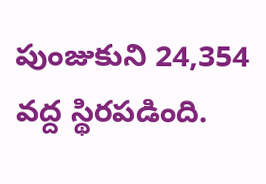పుంజుకుని 24,354 వద్ద స్థిరపడింది.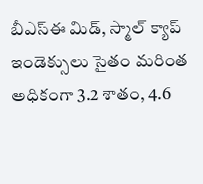బీఎస్‌ఈ మిడ్, స్మాల్‌ క్యాప్‌ ఇండెక్సులు సైతం మరింత అధికంగా 3.2 శాతం, 4.6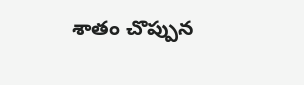శాతం చొప్పున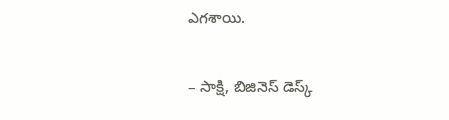ఎగశాయి.

– సాక్షి, బిజినెస్‌ డెస్క్‌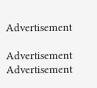Advertisement

Advertisement
Advertisement